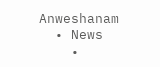Anweshanam
  • News
    •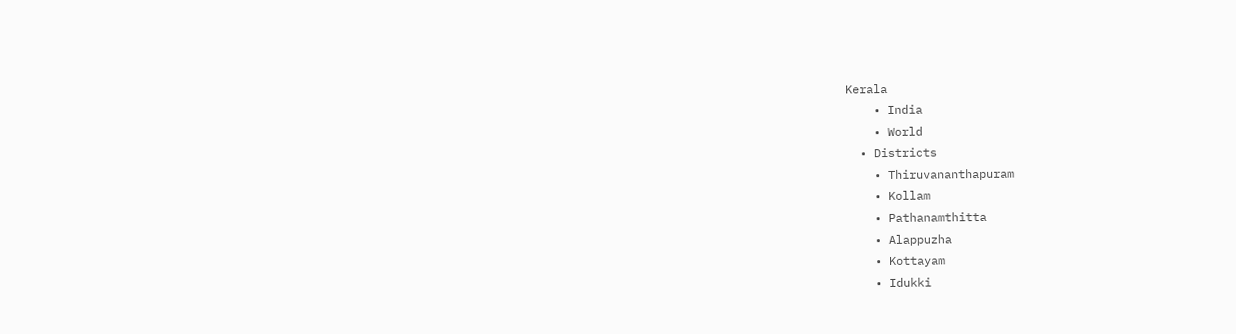Kerala
    • India
    • World
  • Districts
    • Thiruvananthapuram
    • Kollam
    • Pathanamthitta
    • Alappuzha
    • Kottayam
    • Idukki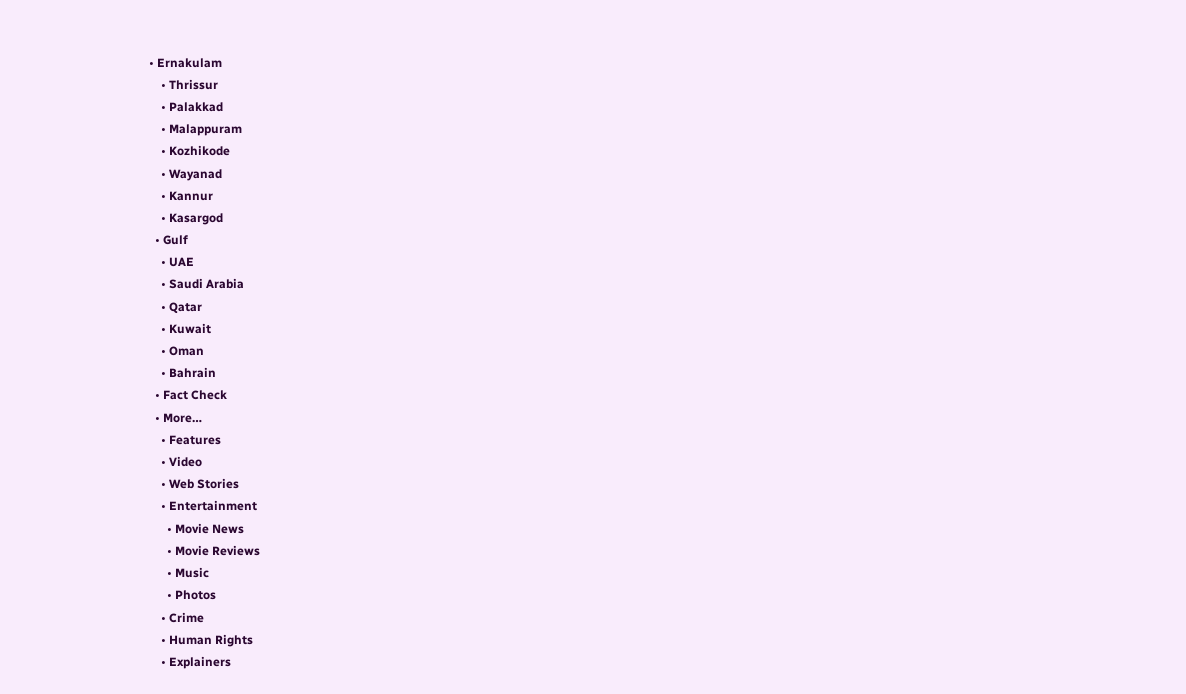• Ernakulam
    • Thrissur
    • Palakkad
    • Malappuram
    • Kozhikode
    • Wayanad
    • Kannur
    • Kasargod
  • Gulf
    • UAE
    • Saudi Arabia
    • Qatar
    • Kuwait
    • Oman
    • Bahrain
  • Fact Check
  • More…
    • Features
    • Video
    • Web Stories
    • Entertainment
      • Movie News
      • Movie Reviews
      • Music
      • Photos
    • Crime
    • Human Rights
    • Explainers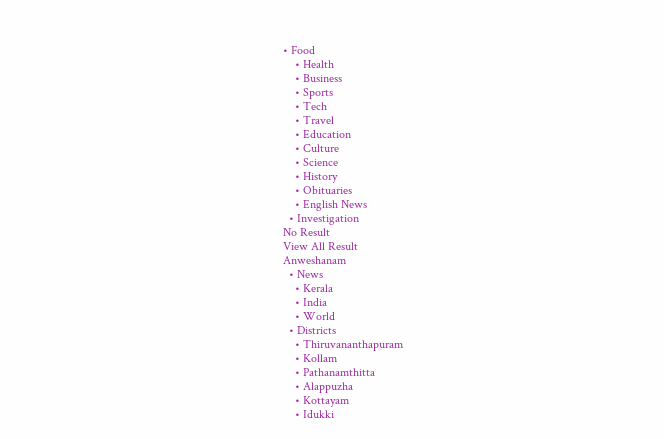• Food
    • Health
    • Business
    • Sports
    • Tech
    • Travel
    • Education
    • Culture
    • Science
    • History
    • Obituaries
    • English News
  • Investigation
No Result
View All Result
Anweshanam
  • News
    • Kerala
    • India
    • World
  • Districts
    • Thiruvananthapuram
    • Kollam
    • Pathanamthitta
    • Alappuzha
    • Kottayam
    • Idukki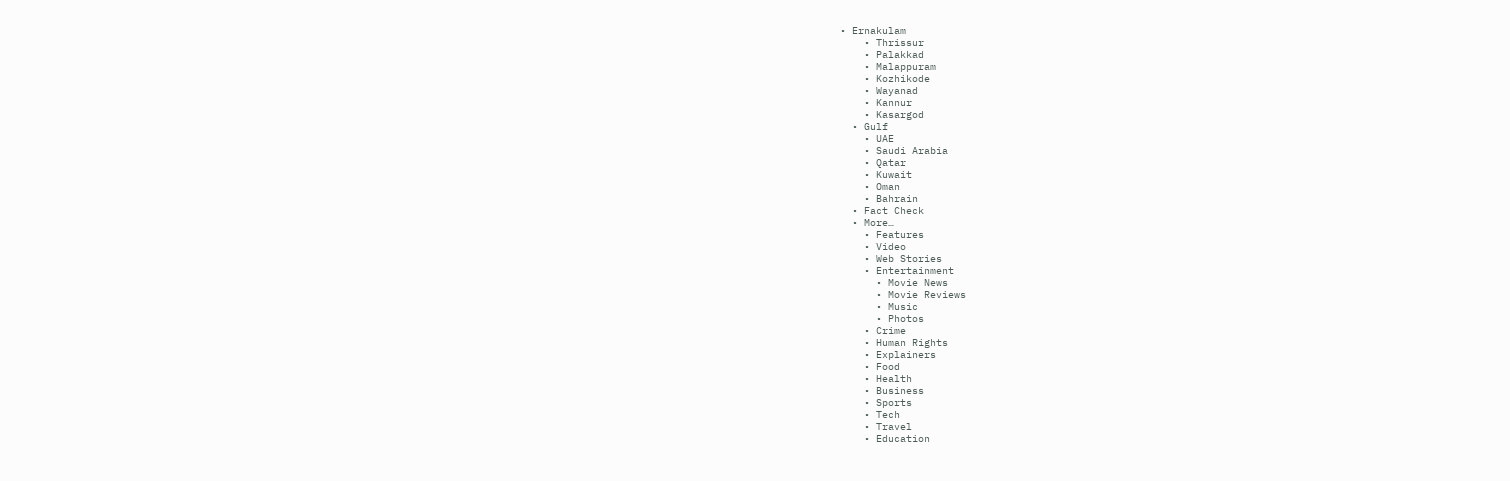• Ernakulam
    • Thrissur
    • Palakkad
    • Malappuram
    • Kozhikode
    • Wayanad
    • Kannur
    • Kasargod
  • Gulf
    • UAE
    • Saudi Arabia
    • Qatar
    • Kuwait
    • Oman
    • Bahrain
  • Fact Check
  • More…
    • Features
    • Video
    • Web Stories
    • Entertainment
      • Movie News
      • Movie Reviews
      • Music
      • Photos
    • Crime
    • Human Rights
    • Explainers
    • Food
    • Health
    • Business
    • Sports
    • Tech
    • Travel
    • Education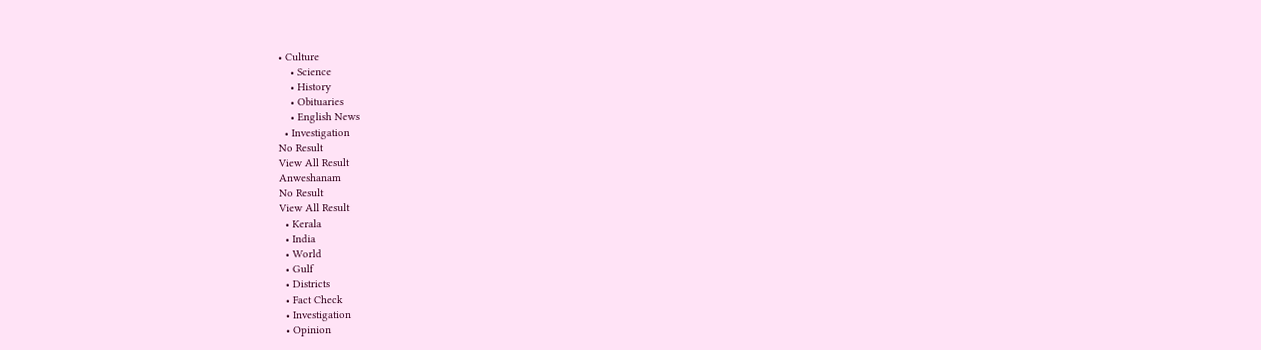• Culture
    • Science
    • History
    • Obituaries
    • English News
  • Investigation
No Result
View All Result
Anweshanam
No Result
View All Result
  • Kerala
  • India
  • World
  • Gulf
  • Districts
  • Fact Check
  • Investigation
  • Opinion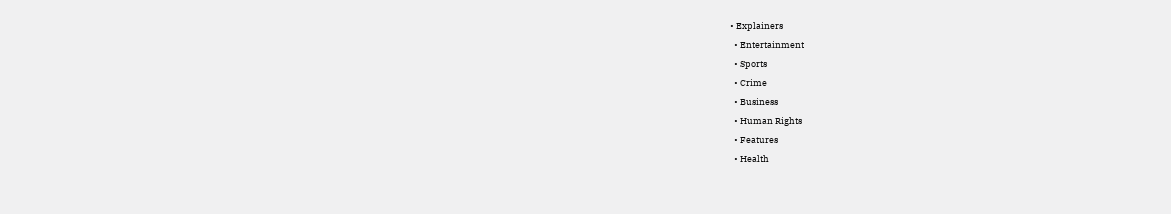• Explainers
  • Entertainment
  • Sports
  • Crime
  • Business
  • Human Rights
  • Features
  • Health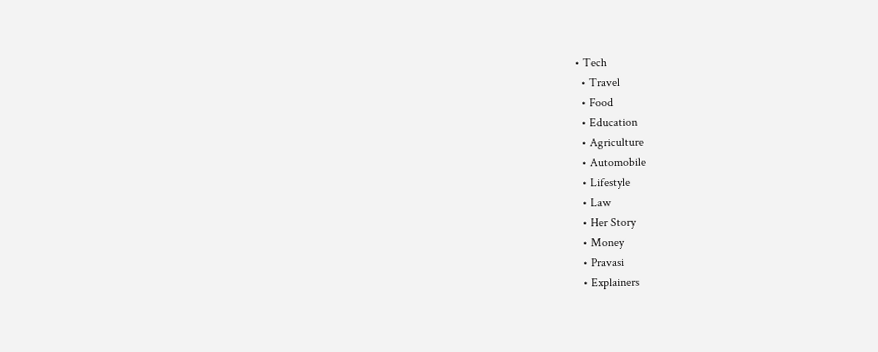• Tech
  • Travel
  • Food
  • Education
  • Agriculture
  • Automobile
  • Lifestyle
  • Law
  • Her Story
  • Money
  • Pravasi
  • Explainers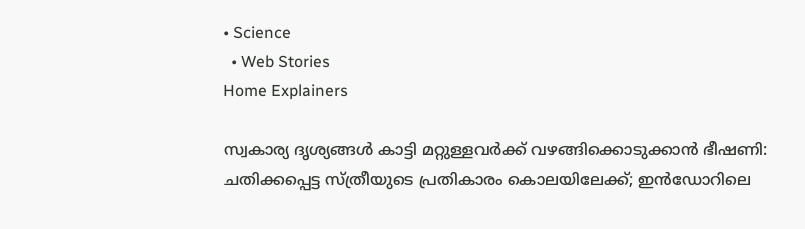• Science
  • Web Stories
Home Explainers

സ്വകാര്യ ദൃശ്യങ്ങള്‍ കാട്ടി മറ്റുള്ളവര്‍ക്ക് വഴങ്ങിക്കൊടുക്കാന്‍ ഭീഷണി: ചതിക്കപ്പെട്ട സ്ത്രീയുടെ പ്രതികാരം കൊലയിലേക്ക്; ഇന്‍ഡോറിലെ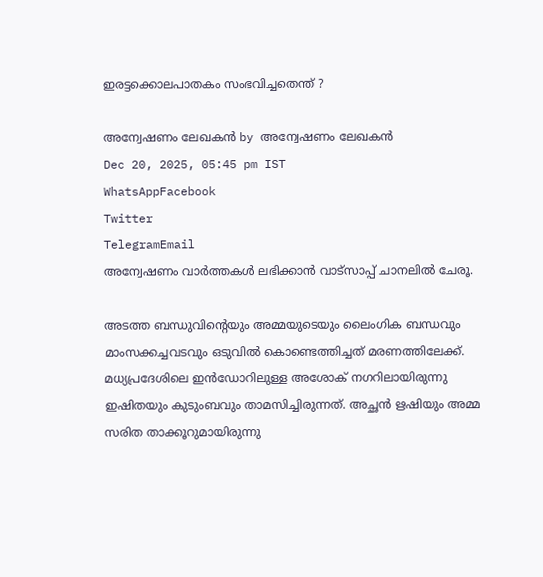ഇരട്ടക്കൊലപാതകം സംഭവിച്ചതെന്ത് ?

അന്വേഷണം ലേഖകൻ by അന്വേഷണം ലേഖകൻ
Dec 20, 2025, 05:45 pm IST
WhatsAppFacebook
Twitter
TelegramEmail
അന്വേഷണം വാർത്തകൾ ലഭിക്കാന്‍ വാട്സാപ്പ് ചാനലില്‍ ചേരൂ.

അടത്ത ബന്ധുവിന്റെയും അമ്മയുടെയും ലൈംഗിക ബന്ധവും മാംസക്കച്ചവടവും ഒടുവില്‍ കൊണ്ടെത്തിച്ചത് മരണത്തിലേക്ക്. മധ്യപ്രദേശിലെ ഇന്‍ഡോറിലുള്ള അശോക് നഗറിലായിരുന്നു ഇഷിതയും കുടുംബവും താമസിച്ചിരുന്നത്. അച്ഛന്‍ ഋഷിയും അമ്മ സരിത താക്കൂറുമായിരുന്നു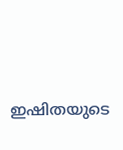ഇഷിതയുടെ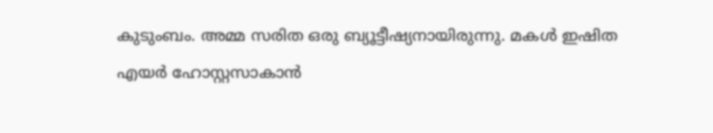കുടുംബം. അമ്മ സരിത ഒരു ബ്യൂട്ടീഷ്യനായിരുന്നു. മകള്‍ ഇഷിത എയര്‍ ഹോസ്റ്റസാകാന്‍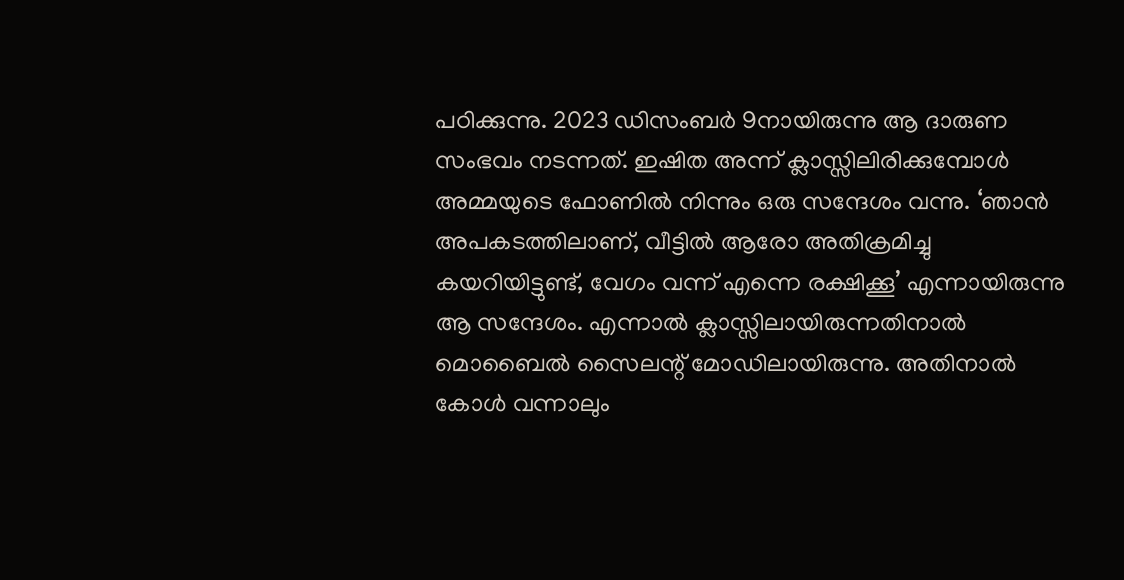പഠിക്കുന്നു. 2023 ഡിസംബര്‍ 9നായിരുന്നു ആ ദാരുണ സംഭവം നടന്നത്. ഇഷിത അന്ന് ക്ലാസ്സിലിരിക്കുമ്പോള്‍ അമ്മയുടെ ഫോണില്‍ നിന്നും ഒരു സന്ദേശം വന്നു. ‘ഞാന്‍ അപകടത്തിലാണ്, വീട്ടില്‍ ആരോ അതിക്രമിച്ചു കയറിയിട്ടുണ്ട്, വേഗം വന്ന് എന്നെ രക്ഷിക്കൂ’ എന്നായിരുന്നു ആ സന്ദേശം. എന്നാല്‍ ക്ലാസ്സിലായിരുന്നതിനാല്‍ മൊബൈല്‍ സൈലന്റ് മോഡിലായിരുന്നു. അതിനാല്‍ കോള്‍ വന്നാലും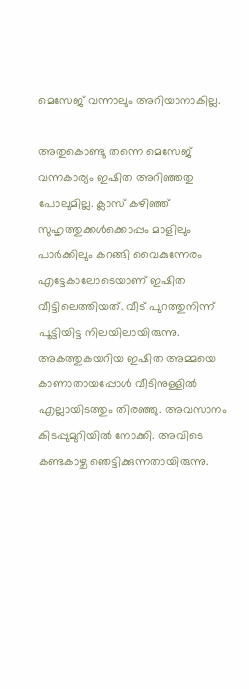മെസേജ് വന്നാലും അറിയാനാകില്ല.

അതുകൊണ്ടു തന്നെ മെസേജ് വന്നകാര്യം ഇഷിത അറിഞ്ഞതു പോലുമില്ല. ക്ലാസ് കഴിഞ്ഞ് സുഹൃത്തുക്കള്‍ക്കൊപ്പം മാളിലും പാര്‍ക്കിലും കറങ്ങി വൈകുന്നേരം എട്ടേകാലോടെയാണ് ഇഷിത വീട്ടിലെത്തിയത്. വീട് പുറത്തുനിന്ന് പൂട്ടിയിട്ട നിലയിലായിരുന്നു. അകത്തുകയറിയ ഇഷിത അമ്മയെ കാണാതായപ്പോള്‍ വീടിനുള്ളില്‍ എല്ലായിടത്തും തിരഞ്ഞു. അവസാനം കിടപ്പുമുറിയില്‍ നോക്കി. അവിടെ കണ്ടകാഴ്ച ഞെട്ടിക്കുന്നതായിരുന്നു.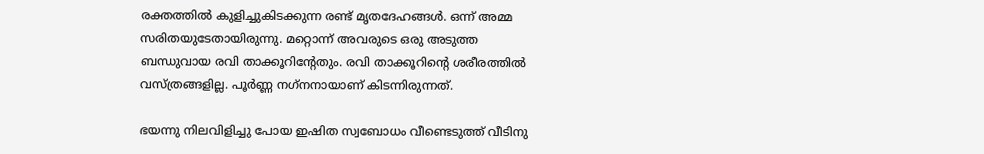രക്തത്തില്‍ കുളിച്ചുകിടക്കുന്ന രണ്ട് മൃതദേഹങ്ങള്‍. ഒന്ന് അമ്മ സരിതയുടേതായിരുന്നു. മറ്റൊന്ന് അവരുടെ ഒരു അടുത്ത ബന്ധുവായ രവി താക്കൂറിന്റേതും. രവി താക്കൂറിന്റെ ശരീരത്തില്‍ വസ്ത്രങ്ങളില്ല. പൂര്‍ണ്ണ നഗ്‌നനായാണ് കിടന്നിരുന്നത്.

ഭയന്നു നിലവിളിച്ചു പോയ ഇഷിത സ്വബോധം വീണ്ടെടുത്ത് വീടിനു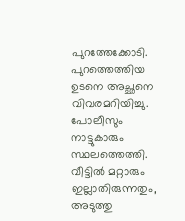പുറത്തേക്കോടി. പുറത്തെത്തിയ ഉടനെ അച്ഛനെ വിവരമറിയിച്ചു. പോലീസും നാട്ടുകാരും സ്ഥലത്തെത്തി. വീട്ടില്‍ മറ്റാരും ഇല്ലാതിരുന്നതും, അടുത്തു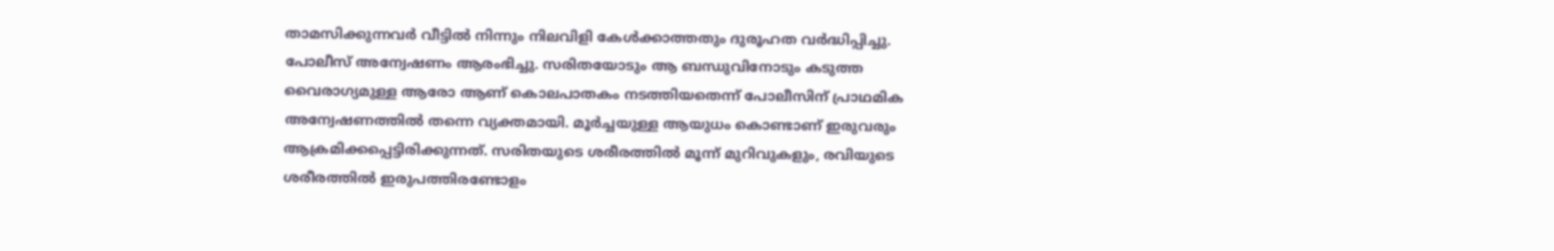താമസിക്കുന്നവര്‍ വീട്ടില്‍ നിന്നും നിലവിളി കേള്‍ക്കാത്തതും ദുരൂഹത വര്‍ദ്ധിപ്പിച്ചു. പോലീസ് അന്വേഷണം ആരംഭിച്ചു. സരിതയോടും ആ ബന്ധുവിനോടും കടുത്ത വൈരാഗ്യമുള്ള ആരോ ആണ് കൊലപാതകം നടത്തിയതെന്ന് പോലീസിന് പ്രാഥമിക അന്വേഷണത്തില്‍ തന്നെ വ്യക്തമായി. മൂര്‍ച്ചയുള്ള ആയുധം കൊണ്ടാണ് ഇരുവരും ആക്രമിക്കപ്പെട്ടിരിക്കുന്നത്. സരിതയുടെ ശരീരത്തില്‍ മൂന്ന് മുറിവുകളും, രവിയുടെ ശരീരത്തില്‍ ഇരുപത്തിരണ്ടോളം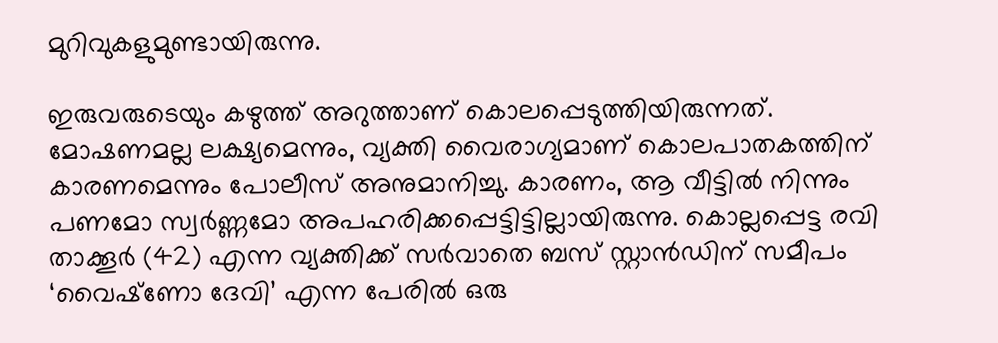മുറിവുകളുമുണ്ടായിരുന്നു.

ഇരുവരുടെയും കഴുത്ത് അറുത്താണ് കൊലപ്പെടുത്തിയിരുന്നത്. മോഷണമല്ല ലക്ഷ്യമെന്നും, വ്യക്തി വൈരാഗ്യമാണ് കൊലപാതകത്തിന് കാരണമെന്നും പോലീസ് അനുമാനിച്ചു. കാരണം, ആ വീട്ടില്‍ നിന്നും പണമോ സ്വര്‍ണ്ണമോ അപഹരിക്കപ്പെട്ടിട്ടില്ലായിരുന്നു. കൊല്ലപ്പെട്ട രവി താക്കൂര്‍ (42) എന്ന വ്യക്തിക്ക് സര്‍വാതെ ബസ് സ്റ്റാന്‍ഡിന് സമീപം ‘വൈഷ്‌ണോ ദേവി’ എന്ന പേരില്‍ ഒരു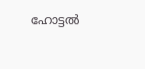ഹോട്ടല്‍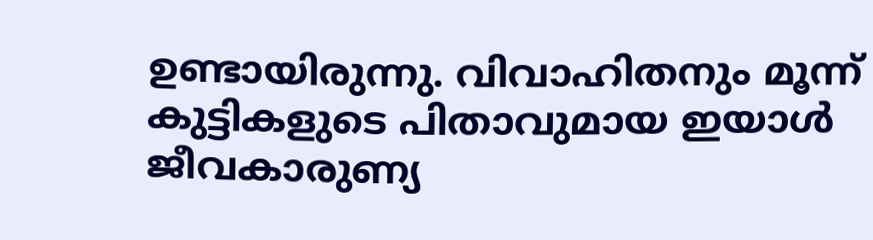ഉണ്ടായിരുന്നു. വിവാഹിതനും മൂന്ന് കുട്ടികളുടെ പിതാവുമായ ഇയാള്‍ ജീവകാരുണ്യ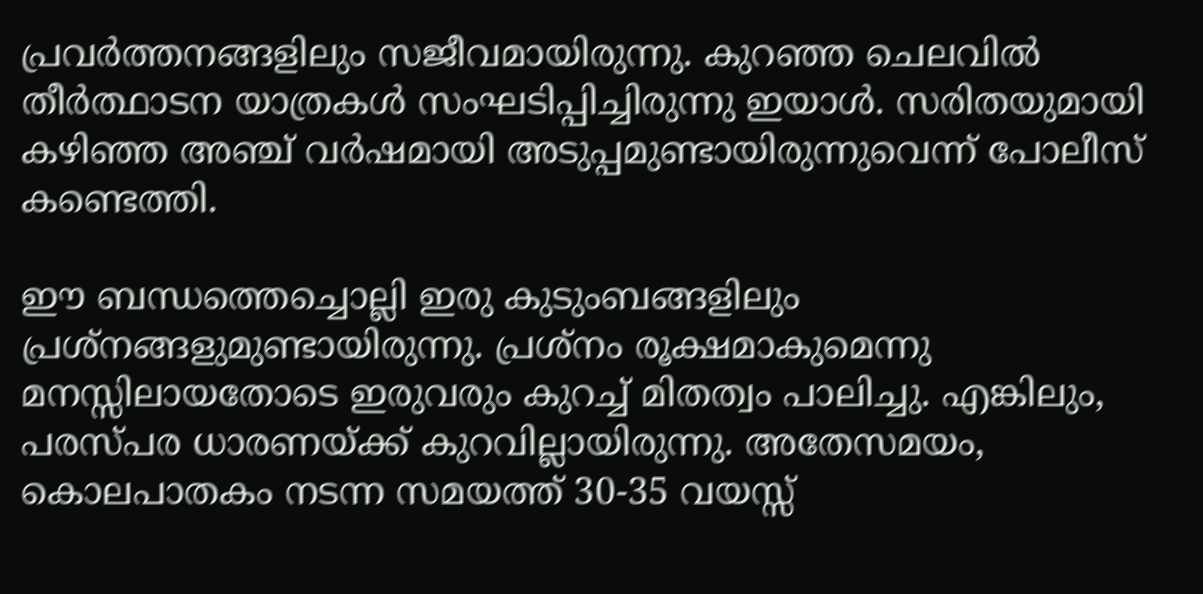പ്രവര്‍ത്തനങ്ങളിലും സജീവമായിരുന്നു. കുറഞ്ഞ ചെലവില്‍ തീര്‍ത്ഥാടന യാത്രകള്‍ സംഘടിപ്പിച്ചിരുന്നു ഇയാള്‍. സരിതയുമായി കഴിഞ്ഞ അഞ്ച് വര്‍ഷമായി അടുപ്പമുണ്ടായിരുന്നുവെന്ന് പോലീസ് കണ്ടെത്തി.

ഈ ബന്ധത്തെച്ചൊല്ലി ഇരു കുടുംബങ്ങളിലും പ്രശ്‌നങ്ങളുമുണ്ടായിരുന്നു. പ്രശ്‌നം രൂക്ഷമാകുമെന്നു മനസ്സിലായതോടെ ഇരുവരും കുറച്ച് മിതത്വം പാലിച്ചു. എങ്കിലും, പരസ്പര ധാരണയ്ക്ക് കുറവില്ലായിരുന്നു. അതേസമയം, കൊലപാതകം നടന്ന സമയത്ത് 30-35 വയസ്സ്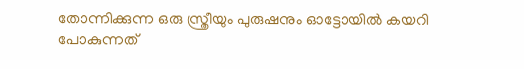തോന്നിക്കുന്ന ഒരു സ്ത്രീയും പുരുഷനും ഓട്ടോയില്‍ കയറി പോകുന്നത്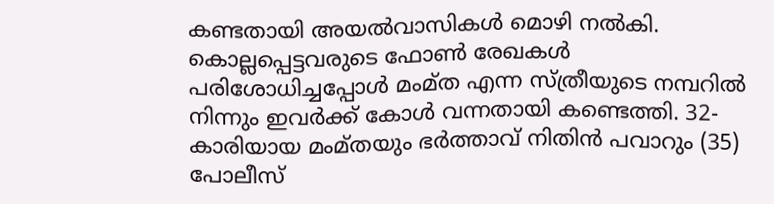കണ്ടതായി അയല്‍വാസികള്‍ മൊഴി നല്‍കി. കൊല്ലപ്പെട്ടവരുടെ ഫോണ്‍ രേഖകള്‍ പരിശോധിച്ചപ്പോള്‍ മംമ്ത എന്ന സ്ത്രീയുടെ നമ്പറില്‍ നിന്നും ഇവര്‍ക്ക് കോള്‍ വന്നതായി കണ്ടെത്തി. 32-കാരിയായ മംമ്തയും ഭര്‍ത്താവ് നിതിന്‍ പവാറും (35) പോലീസ്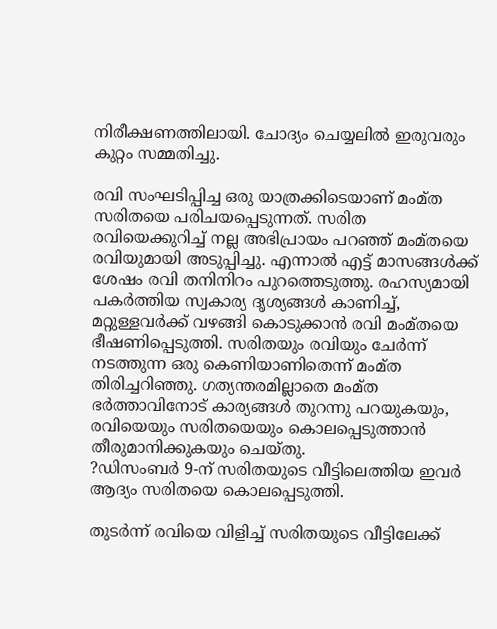നിരീക്ഷണത്തിലായി. ചോദ്യം ചെയ്യലില്‍ ഇരുവരും കുറ്റം സമ്മതിച്ചു.

രവി സംഘടിപ്പിച്ച ഒരു യാത്രക്കിടെയാണ് മംമ്ത സരിതയെ പരിചയപ്പെടുന്നത്. സരിത രവിയെക്കുറിച്ച് നല്ല അഭിപ്രായം പറഞ്ഞ് മംമ്തയെ രവിയുമായി അടുപ്പിച്ചു. എന്നാല്‍ എട്ട് മാസങ്ങള്‍ക്ക് ശേഷം രവി തനിനിറം പുറത്തെടുത്തു. രഹസ്യമായി പകര്‍ത്തിയ സ്വകാര്യ ദൃശ്യങ്ങള്‍ കാണിച്ച്, മറ്റുള്ളവര്‍ക്ക് വഴങ്ങി കൊടുക്കാന്‍ രവി മംമ്തയെ ഭീഷണിപ്പെടുത്തി. സരിതയും രവിയും ചേര്‍ന്ന് നടത്തുന്ന ഒരു കെണിയാണിതെന്ന് മംമ്ത തിരിച്ചറിഞ്ഞു. ഗത്യന്തരമില്ലാതെ മംമ്ത ഭര്‍ത്താവിനോട് കാര്യങ്ങള്‍ തുറന്നു പറയുകയും, രവിയെയും സരിതയെയും കൊലപ്പെടുത്താന്‍ തീരുമാനിക്കുകയും ചെയ്തു.
?ഡിസംബര്‍ 9-ന് സരിതയുടെ വീട്ടിലെത്തിയ ഇവര്‍ ആദ്യം സരിതയെ കൊലപ്പെടുത്തി.

തുടര്‍ന്ന് രവിയെ വിളിച്ച് സരിതയുടെ വീട്ടിലേക്ക്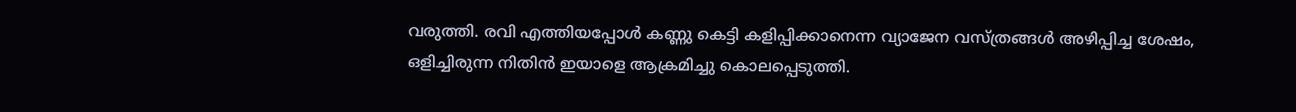വരുത്തി. രവി എത്തിയപ്പോള്‍ കണ്ണു കെട്ടി കളിപ്പിക്കാനെന്ന വ്യാജേന വസ്ത്രങ്ങള്‍ അഴിപ്പിച്ച ശേഷം, ഒളിച്ചിരുന്ന നിതിന്‍ ഇയാളെ ആക്രമിച്ചു കൊലപ്പെടുത്തി.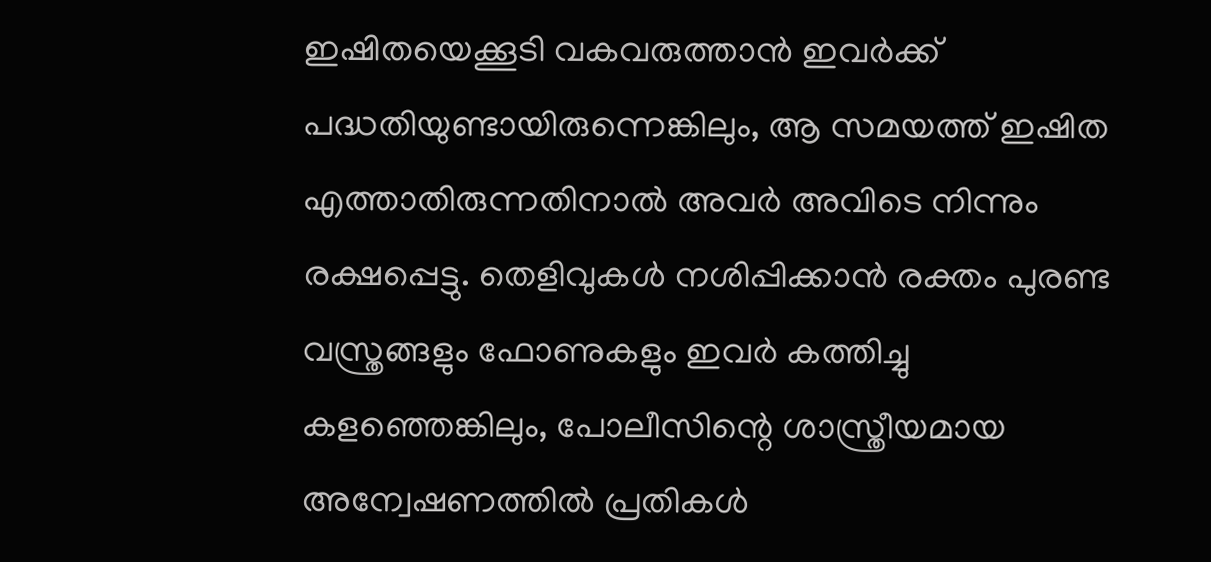ഇഷിതയെക്കൂടി വകവരുത്താന്‍ ഇവര്‍ക്ക് പദ്ധതിയുണ്ടായിരുന്നെങ്കിലും, ആ സമയത്ത് ഇഷിത എത്താതിരുന്നതിനാല്‍ അവര്‍ അവിടെ നിന്നും രക്ഷപ്പെട്ടു. തെളിവുകള്‍ നശിപ്പിക്കാന്‍ രക്തം പുരണ്ട വസ്ത്രങ്ങളും ഫോണുകളും ഇവര്‍ കത്തിച്ചു കളഞ്ഞെങ്കിലും, പോലീസിന്റെ ശാസ്ത്രീയമായ അന്വേഷണത്തില്‍ പ്രതികള്‍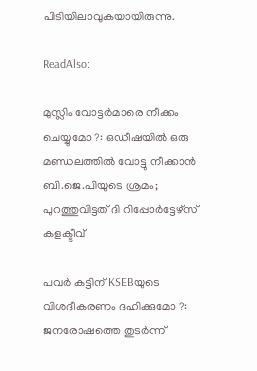പിടിയിലാവുകയായിരുന്നു.

ReadAlso:

മുസ്ലിം വോട്ടര്‍മാരെ നീക്കം ചെയ്യുമോ ?: ഒഡീഷയില്‍ ഒരു മണ്ഡലത്തില്‍ വോട്ടു നീക്കാന്‍ ബി.ജെ.പിയുടെ ശ്രമം; പുറത്തുവിട്ടത് ദി റിപ്പോര്‍ട്ടേഴ്‌സ് കളക്ടീവ്

പവര്‍ കട്ടിന് KSEBയുടെ വിശദീകരണം ദഹിക്കുമോ ?: ജനരോഷത്തെ തുടര്‍ന്ന്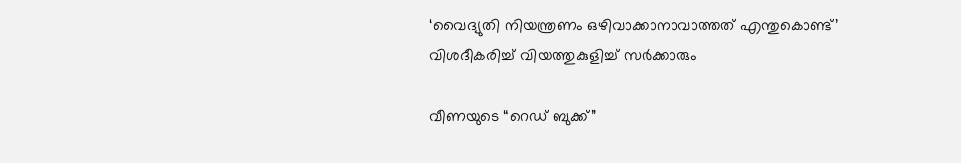‘വൈദ്യുതി നിയന്ത്രണം ഒഴിവാക്കാനാവാത്തത് എന്തുകൊണ്ട്’ വിശദീകരിച്ച് വിയത്തുകുളിച്ച് സര്‍ക്കാരും

വീണയുടെ “റെഡ് ബുക്ക്”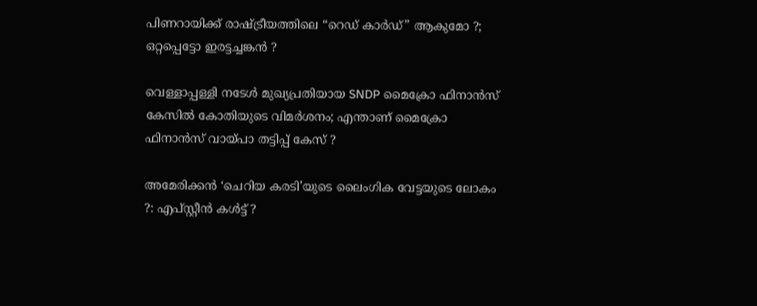പിണറായിക്ക് രാഷ്ട്രീയത്തിലെ “റെഡ് കാര്‍ഡ്” ആകുമോ ?; ഒറ്റപ്പെട്ടോ ഇരട്ടച്ചങ്കന്‍ ?

വെള്ളാപ്പള്ളി നടേള്‍ മുഖ്യപ്രതിയായ SNDP മൈക്രോ ഫിനാന്‍സ് കേസില്‍ കോതിയുടെ വിമര്‍ശനം; എന്താണ് മൈക്രോ ഫിനാന്‍സ് വായ്പാ തട്ടിപ്പ് കേസ് ?

അമേരിക്കന്‍ ‘ചെറിയ കരടി’യുടെ ലൈംഗിക വേട്ടയുടെ ലോകം ?: എപ്സ്റ്റീന്‍ കള്‍ട്ട് ?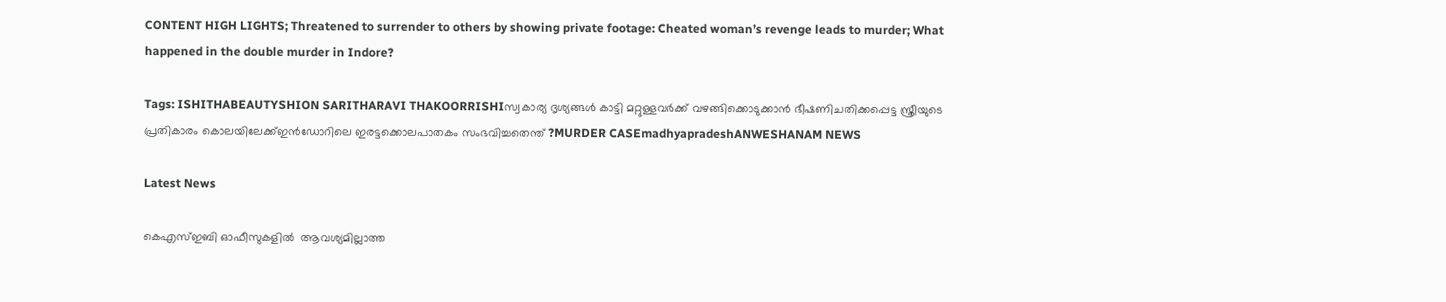CONTENT HIGH LIGHTS; Threatened to surrender to others by showing private footage: Cheated woman’s revenge leads to murder; What happened in the double murder in Indore?

Tags: ISHITHABEAUTYSHION SARITHARAVI THAKOORRISHIസ്വകാര്യ ദൃശ്യങ്ങള്‍ കാട്ടി മറ്റുള്ളവര്‍ക്ക് വഴങ്ങിക്കൊടുക്കാന്‍ ഭീഷണിചതിക്കപ്പെട്ട സ്ത്രീയുടെ പ്രതികാരം കൊലയിലേക്ക്ഇന്‍ഡോറിലെ ഇരട്ടക്കൊലപാതകം സംഭവിച്ചതെന്ത് ?MURDER CASEmadhyapradeshANWESHANAM NEWS

Latest News

കെഎസ്ഇബി ഓഫീസുകളിൽ  ആവശ്യമില്ലാത്ത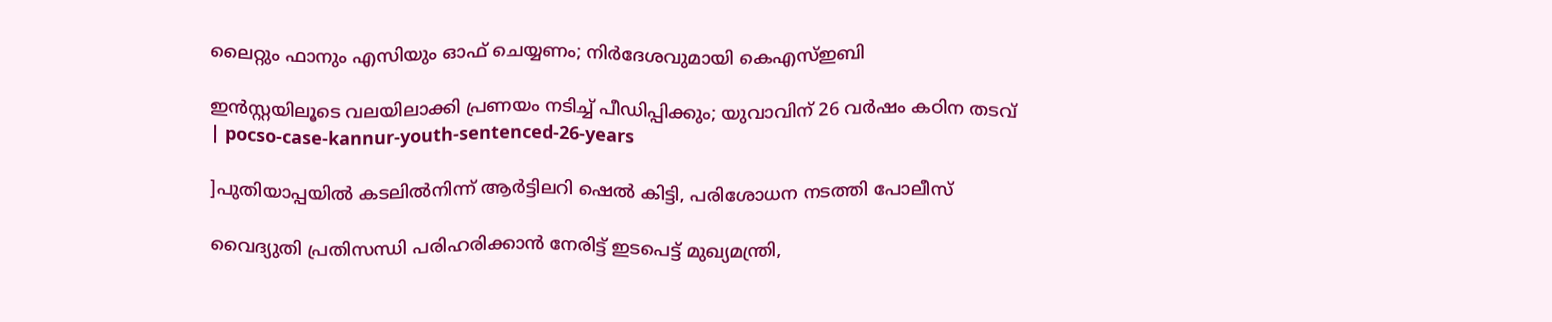ലൈറ്റും ഫാനും എസിയും ഓഫ് ചെയ്യണം; നിർദേശവുമായി കെഎസ്ഇബി

ഇൻസ്റ്റയിലൂടെ വലയിലാക്കി പ്രണയം നടിച്ച് പീഡിപ്പിക്കും; യുവാവിന് 26 വര്‍ഷം കഠിന തടവ് | pocso-case-kannur-youth-sentenced-26-years

]പുതിയാപ്പയിൽ കടലിൽനിന്ന് ആർട്ടിലറി ഷെൽ കിട്ടി, പരിശോധന നടത്തി പോലീസ്

വൈദ്യുതി പ്രതിസന്ധി പരിഹരിക്കാൻ നേരിട്ട് ഇടപെട്ട് മുഖ്യമന്ത്രി,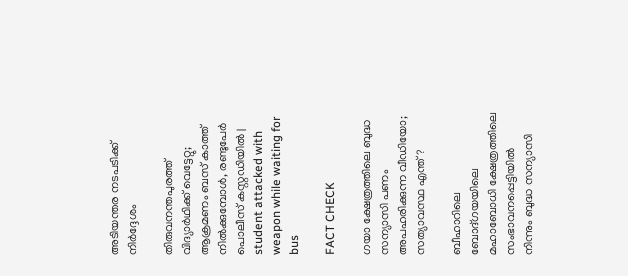അടിയന്തര നടപടിക്ക് നിർദ്ദേശം

തിരുവനന്തപുരത്ത് വിദ്യാർഥിക്ക് വെട്ടേറ്റു; ആക്രമണം ബസ് കാത്ത് നിൽക്കുമ്പോൾ, രണ്ടുപേർ പൊലീസ് കസ്റ്റഡിയിൽ | student attacked with weapon while waiting for bus

FACT CHECK

ഗയാ ക്ഷേത്രത്തിലെ ബുദ്ധ സന്യാസി പണം അപഹരിക്കുന്ന വീഡിയോ; സത്യാവസ്ഥ എന്ത്?

ബീഹാറിലെ ബോദ്ഗയയിലെ മഹാബോധി ക്ഷേത്രത്തിലെ സംഭാവനപ്പെട്ടിയില്‍ നിന്നും ബുദ്ധ സന്യാസി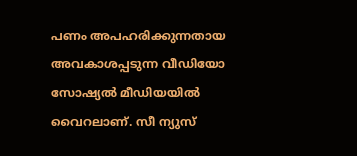പണം അപഹരിക്കുന്നതായ അവകാശപ്പടുന്ന വീഡിയോ സോഷ്യല്‍ മീഡിയയില്‍ വൈറലാണ്. സീ ന്യുസ്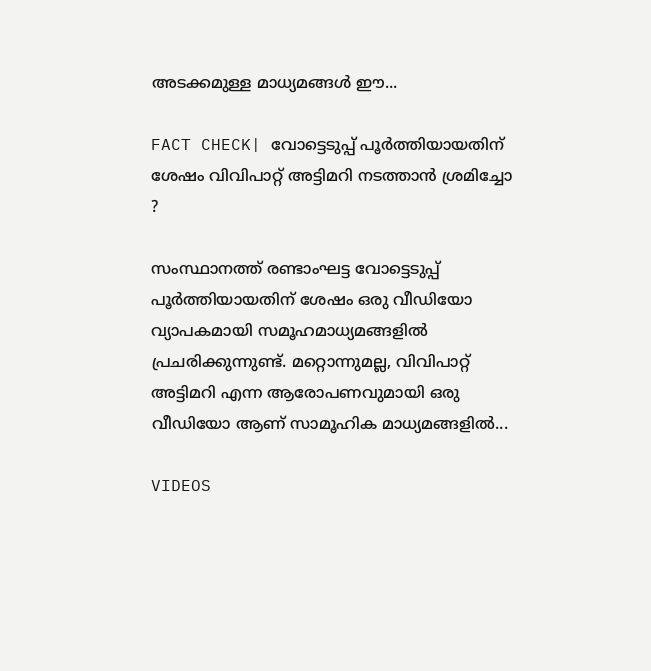അടക്കമുള്ള മാധ്യമങ്ങള്‍ ഈ...

FACT CHECK| വോട്ടെടുപ്പ് പൂർത്തിയായതിന് ശേഷം വിവിപാറ്റ് അട്ടിമറി നടത്താൻ ശ്രമിച്ചോ ?

സംസ്ഥാനത്ത് രണ്ടാംഘട്ട വോട്ടെടുപ്പ് പൂർത്തിയായതിന് ശേഷം ഒരു വീഡിയോ വ്യാപകമായി സമൂഹമാധ്യമങ്ങളിൽ പ്രചരിക്കുന്നുണ്ട്. മറ്റൊന്നുമല്ല, വിവിപാറ്റ് അട്ടിമറി എന്ന ആരോപണവുമായി ഒരു വീഡിയോ ആണ് സാമൂഹിക മാധ്യമങ്ങളിൽ...

VIDEOS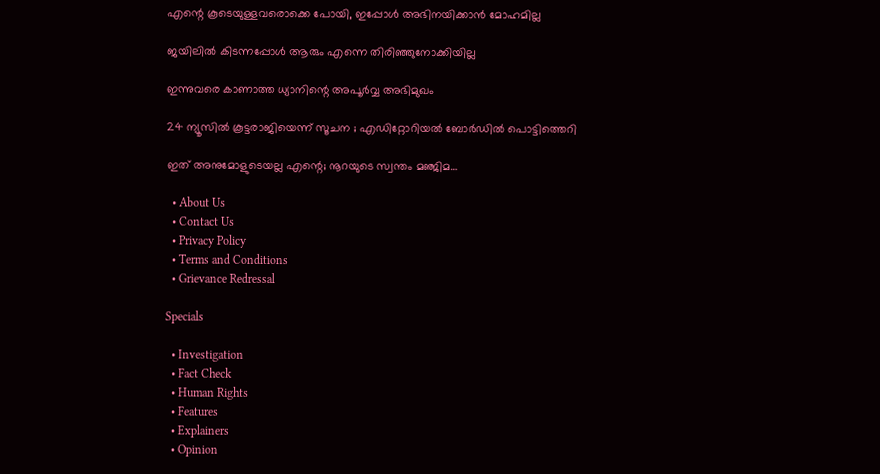എന്റെ കൂടെയുള്ളവരൊക്കെ പോയി, ഇപ്പോൾ അഭിനയിക്കാൻ മോഹമില്ല

ജയിലിൽ കിടന്നപ്പോൾ ആരും എന്നെ തിരിഞ്ഞുനോക്കിയില്ല

ഇന്നുവരെ കാണാത്ത ധ്യാനിന്റെ അപൂർവ്വ അഭിമുഖം

24 ന്യൂസിൽ കൂ‌ട്ടരാജിയെന്ന് സൂചന ; എഡിറ്റോറിയൽ ബോ‍ർഡിൽ പൊട്ടിത്തെറി

ഇത് അനുമോളുടെയല്ല എന്റെ; നൂറയുടെ സ്വന്തം മഞ്ജിമ…

  • About Us
  • Contact Us
  • Privacy Policy
  • Terms and Conditions
  • Grievance Redressal

Specials

  • Investigation
  • Fact Check
  • Human Rights
  • Features
  • Explainers
  • Opinion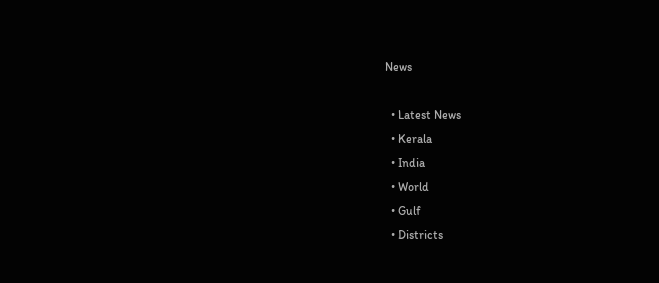News

  • Latest News
  • Kerala
  • India
  • World
  • Gulf
  • Districts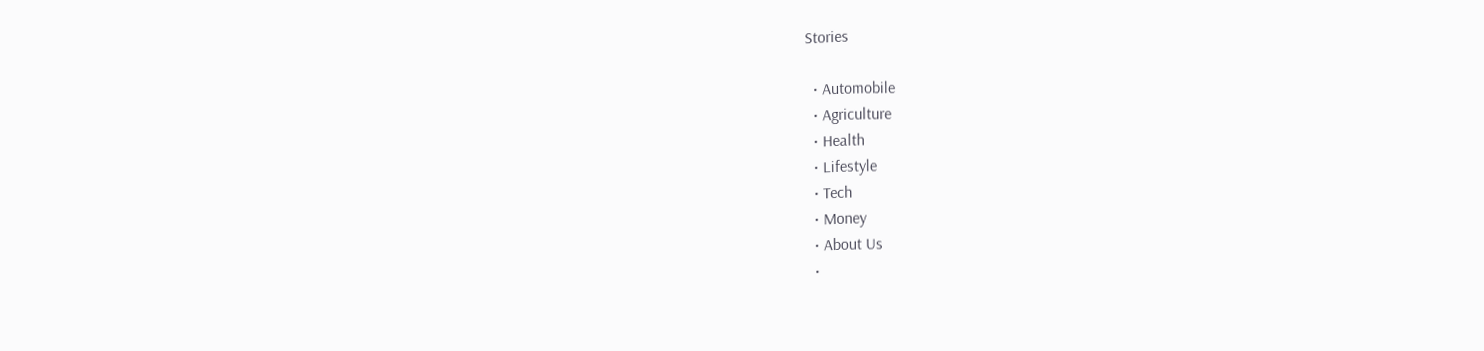Stories

  • Automobile
  • Agriculture
  • Health
  • Lifestyle
  • Tech
  • Money
  • About Us
  •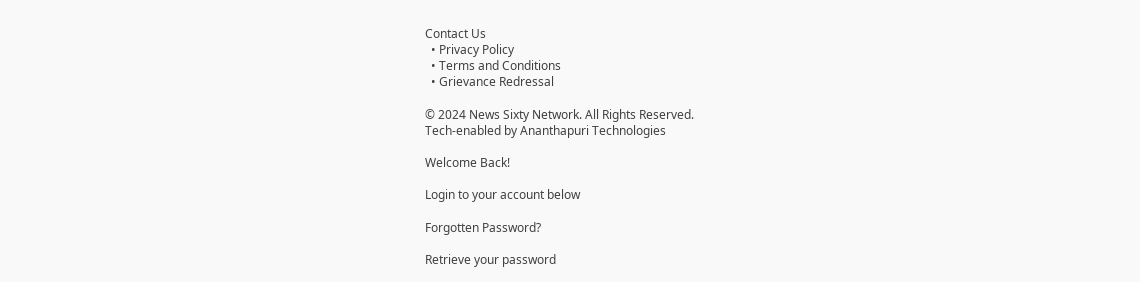Contact Us
  • Privacy Policy
  • Terms and Conditions
  • Grievance Redressal

© 2024 News Sixty Network. All Rights Reserved.
Tech-enabled by Ananthapuri Technologies

Welcome Back!

Login to your account below

Forgotten Password?

Retrieve your password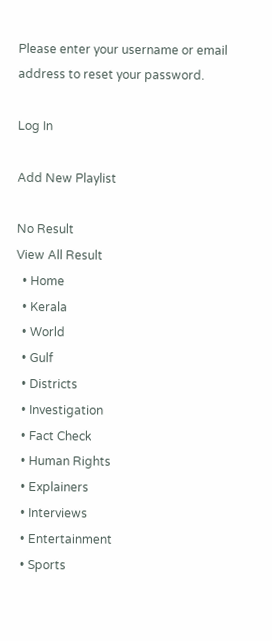Please enter your username or email address to reset your password.

Log In

Add New Playlist

No Result
View All Result
  • Home
  • Kerala
  • World
  • Gulf
  • Districts
  • Investigation
  • Fact Check
  • Human Rights
  • Explainers
  • Interviews
  • Entertainment
  • Sports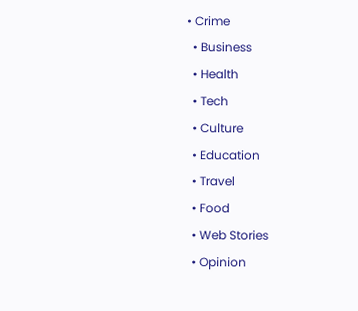• Crime
  • Business
  • Health
  • Tech
  • Culture
  • Education
  • Travel
  • Food
  • Web Stories
  • Opinion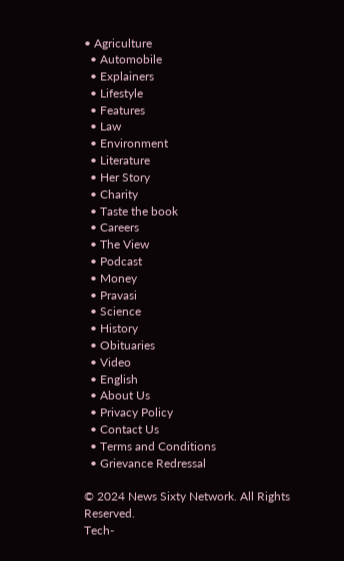• Agriculture
  • Automobile
  • Explainers
  • Lifestyle
  • Features
  • Law
  • Environment
  • Literature
  • Her Story
  • Charity
  • Taste the book
  • Careers
  • The View
  • Podcast
  • Money
  • Pravasi
  • Science
  • History
  • Obituaries
  • Video
  • English
  • About Us
  • Privacy Policy
  • Contact Us
  • Terms and Conditions
  • Grievance Redressal

© 2024 News Sixty Network. All Rights Reserved.
Tech-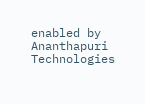enabled by Ananthapuri Technologies